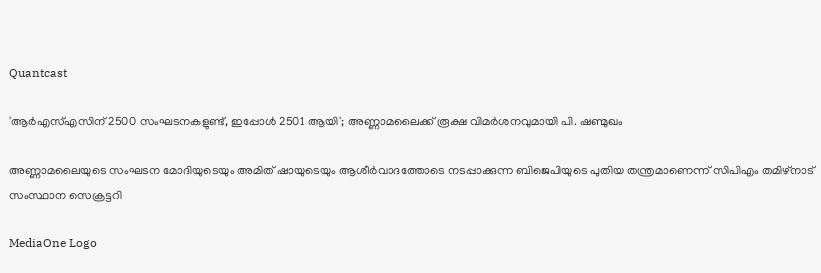Quantcast

'ആര്‍എസ്എസിന് 2500 സംഘടനകളുണ്ട്, ഇപ്പോള്‍ 2501 ആയി'; അണ്ണാമലൈക്ക് രൂക്ഷ വിമര്‍ശനവുമായി പി. ഷണ്മുഖം

അണ്ണാമലൈയുടെ സംഘടന മോദിയുടെയും അമിത് ഷായുടെയും ആശീര്‍വാദത്തോടെ നടപ്പാക്കുന്ന ബിജെപിയുടെ പുതിയ തന്ത്രമാണെന്ന് സിപിഎം തമിഴ്‌നാട് സംസ്ഥാന സെക്രട്ടറി

MediaOne Logo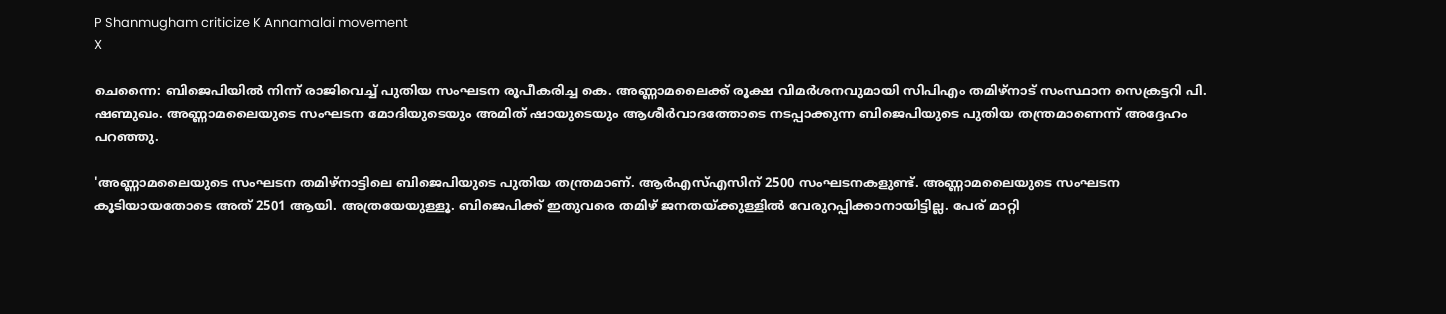P Shanmugham criticize K Annamalai movement
X

ചെന്നൈ: ബിജെപിയില്‍ നിന്ന് രാജിവെച്ച് പുതിയ സംഘടന രൂപീകരിച്ച കെ. അണ്ണാമലൈക്ക് രൂക്ഷ വിമര്‍ശനവുമായി സിപിഎം തമിഴ്‌നാട് സംസ്ഥാന സെക്രട്ടറി പി. ഷണ്മുഖം. അണ്ണാമലൈയുടെ സംഘടന മോദിയുടെയും അമിത് ഷായുടെയും ആശീര്‍വാദത്തോടെ നടപ്പാക്കുന്ന ബിജെപിയുടെ പുതിയ തന്ത്രമാണെന്ന് അദ്ദേഹം പറഞ്ഞു.

'അണ്ണാമലൈയുടെ സംഘടന തമിഴ്‌നാട്ടിലെ ബിജെപിയുടെ പുതിയ തന്ത്രമാണ്. ആര്‍എസ്എസിന് 2500 സംഘടനകളുണ്ട്. അണ്ണാമലൈയുടെ സംഘടന കൂടിയായതോടെ അത് 2501 ആയി. അത്രയേയുള്ളൂ. ബിജെപിക്ക് ഇതുവരെ തമിഴ് ജനതയ്ക്കുള്ളില്‍ വേരുറപ്പിക്കാനായിട്ടില്ല. പേര് മാറ്റി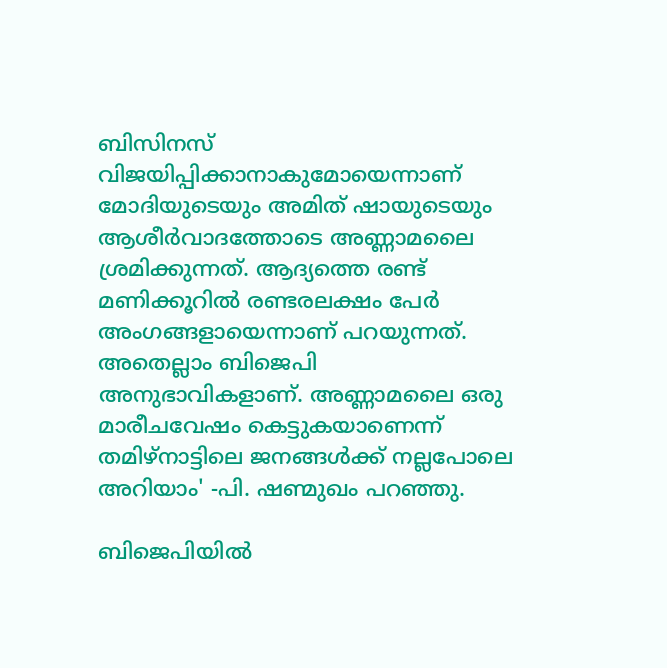ബിസിനസ് വിജയിപ്പിക്കാനാകുമോയെന്നാണ് മോദിയുടെയും അമിത് ഷായുടെയും ആശീര്‍വാദത്തോടെ അണ്ണാമലൈ ശ്രമിക്കുന്നത്. ആദ്യത്തെ രണ്ട് മണിക്കൂറില്‍ രണ്ടരലക്ഷം പേര്‍ അംഗങ്ങളായെന്നാണ് പറയുന്നത്. അതെല്ലാം ബിജെപി അനുഭാവികളാണ്. അണ്ണാമലൈ ഒരു മാരീചവേഷം കെട്ടുകയാണെന്ന് തമിഴ്‌നാട്ടിലെ ജനങ്ങള്‍ക്ക് നല്ലപോലെ അറിയാം' -പി. ഷണ്മുഖം പറഞ്ഞു.

ബിജെപിയില്‍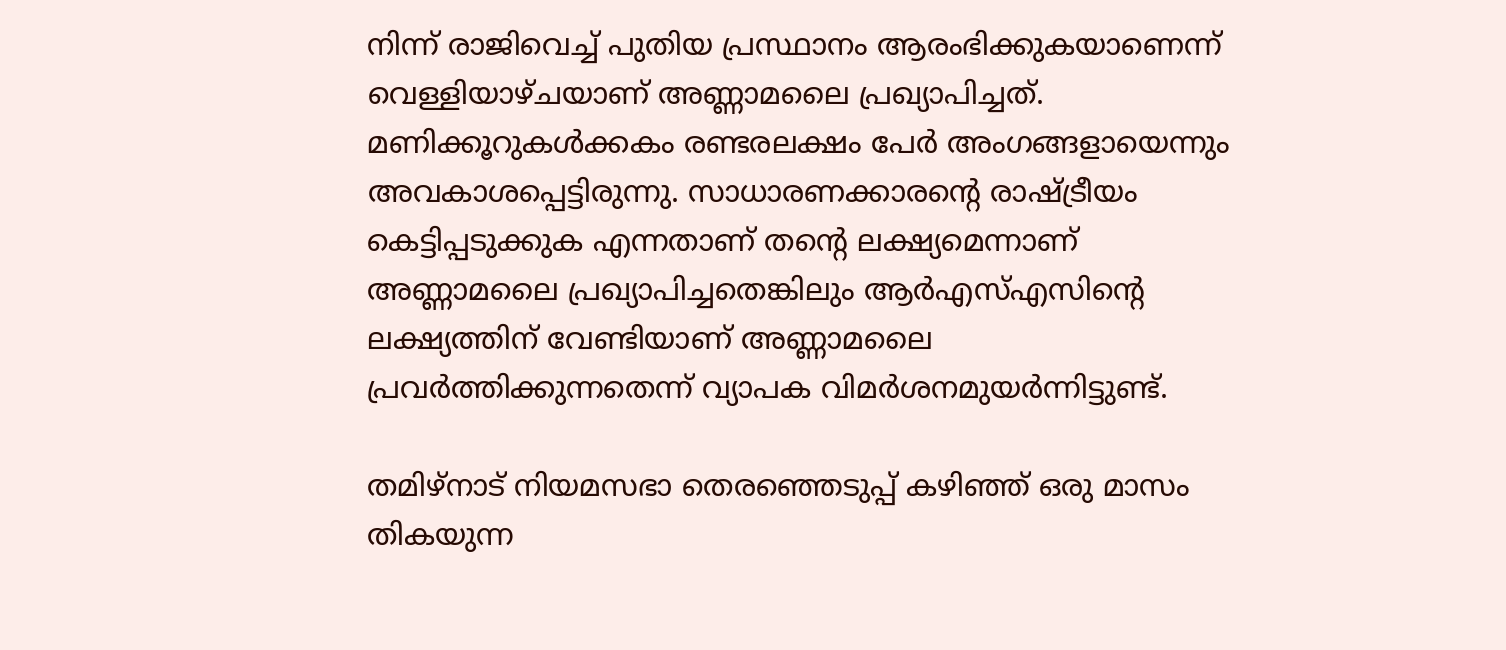നിന്ന് രാജിവെച്ച് പുതിയ പ്രസ്ഥാനം ആരംഭിക്കുകയാണെന്ന് വെള്ളിയാഴ്ചയാണ് അണ്ണാമലൈ പ്രഖ്യാപിച്ചത്. മണിക്കൂറുകള്‍ക്കകം രണ്ടരലക്ഷം പേര്‍ അംഗങ്ങളായെന്നും അവകാശപ്പെട്ടിരുന്നു. സാധാരണക്കാരന്റെ രാഷ്ട്രീയം കെട്ടിപ്പടുക്കുക എന്നതാണ് തന്റെ ലക്ഷ്യമെന്നാണ് അണ്ണാമലൈ പ്രഖ്യാപിച്ചതെങ്കിലും ആര്‍എസ്എസിന്റെ ലക്ഷ്യത്തിന് വേണ്ടിയാണ് അണ്ണാമലൈ പ്രവര്‍ത്തിക്കുന്നതെന്ന് വ്യാപക വിമര്‍ശനമുയര്‍ന്നിട്ടുണ്ട്.

തമിഴ്നാട് നിയമസഭാ തെരഞ്ഞെടുപ്പ് കഴിഞ്ഞ് ഒരു മാസം തികയുന്ന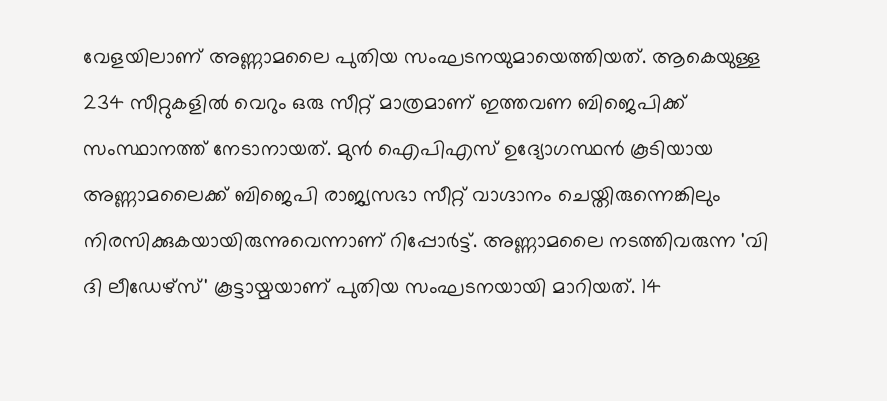വേളയിലാണ് അണ്ണാമലൈ പുതിയ സംഘടനയുമായെത്തിയത്. ആകെയുള്ള 234 സീറ്റുകളില്‍ വെറും ഒരു സീറ്റ് മാത്രമാണ് ഇത്തവണ ബിജെപിക്ക് സംസ്ഥാനത്ത് നേടാനായത്. മുന്‍ ഐപിഎസ് ഉദ്യോഗസ്ഥന്‍ കൂടിയായ അണ്ണാമലൈക്ക് ബിജെപി രാജ്യസഭാ സീറ്റ് വാഗ്ദാനം ചെയ്തിരുന്നെങ്കിലും നിരസിക്കുകയായിരുന്നുവെന്നാണ് റിപ്പോർട്ട്. അണ്ണാമലൈ നടത്തിവരുന്ന 'വി ദി ലീഡേഴ്‌സ്' കൂട്ടായ്മയാണ് പുതിയ സംഘടനയായി മാറിയത്. 14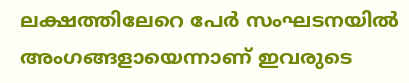ലക്ഷത്തിലേറെ പേര്‍ സംഘടനയില്‍ അംഗങ്ങളായെന്നാണ് ഇവരുടെ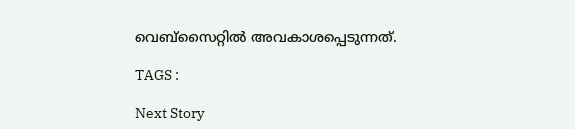വെബ്‌സൈറ്റില്‍ അവകാശപ്പെടുന്നത്.

TAGS :

Next Story